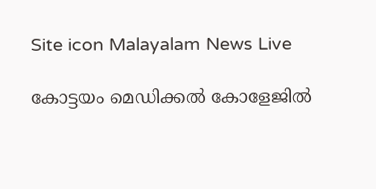Site icon Malayalam News Live

കോട്ടയം മെഡിക്കല്‍ കോളേജില്‍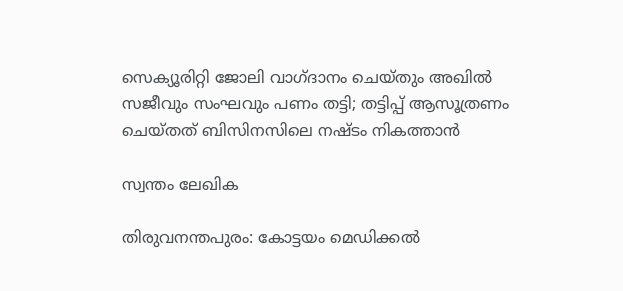സെക്യൂരിറ്റി ജോലി വാഗ്ദാനം ചെയ്തും അഖില്‍ സജീവും സംഘവും പണം തട്ടി; തട്ടിപ്പ് ആസൂത്രണം ചെയ്തത് ബിസിനസിലെ നഷ്ടം നികത്താൻ

സ്വന്തം ലേഖിക

തിരുവനന്തപുരം: കോട്ടയം മെഡിക്കല്‍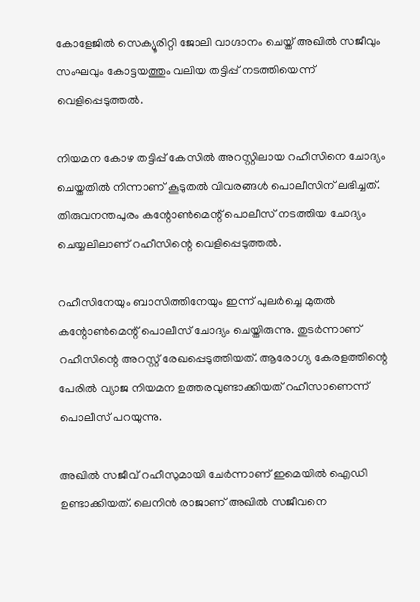കോളേജില്‍ സെക്യൂരിറ്റി ജോലി വാഗ്ദാനം ചെയ്ത് അഖില്‍ സജീവും സംഘവും കോട്ടയത്തും വലിയ തട്ടിപ്പ് നടത്തിയെന്ന് വെളിപ്പെടുത്തല്‍.

നിയമന കോഴ തട്ടിപ്പ് കേസില്‍ അറസ്റ്റിലായ റഹീസിനെ ചോദ്യം ചെയ്തതില്‍ നിന്നാണ് കൂടുതല്‍ വിവരങ്ങള്‍ പൊലീസിന് ലഭിച്ചത്. തിരുവനന്തപുരം കന്റോണ്‍മെന്റ് പൊലീസ് നടത്തിയ ചോദ്യം ചെയ്യലിലാണ് റഹീസിന്റെ വെളിപ്പെടുത്തല്‍.

റഹീസിനേയും ബാസിത്തിനേയും ഇന്ന് പുലര്‍ച്ചെ മുതല്‍ കന്റോണ്‍മെന്റ് പൊലീസ് ചോദ്യം ചെയ്തിരുന്നു. തുടര്‍ന്നാണ് റഹീസിന്റെ അറസ്റ്റ് രേഖപ്പെടുത്തിയത്. ആരോഗ്യ കേരളത്തിന്റെ പേരില്‍ വ്യാജ നിയമന ഉത്തരവുണ്ടാക്കിയത് റഹീസാണെന്ന് പൊലീസ് പറയുന്നു.

അഖില്‍ സജീവ് റഹീസുമായി ചേര്‍ന്നാണ് ഇമെയില്‍ ഐഡി ഉണ്ടാക്കിയത്. ലെനിൻ രാജാണ് അഖില്‍ സജീവനെ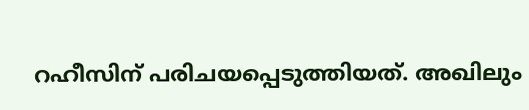റഹീസിന് പരിചയപ്പെടുത്തിയത്. അഖിലും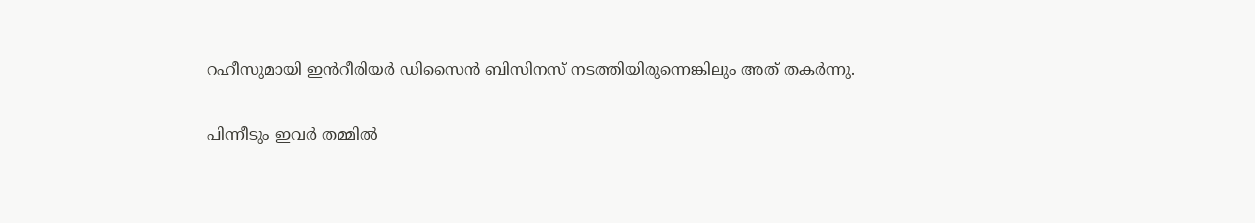റഹീസുമായി ഇൻറീരിയര്‍ ഡിസൈൻ ബിസിനസ് നടത്തിയിരുന്നെങ്കിലും അത് തകര്‍ന്നു.

പിന്നീടും ഇവര്‍ തമ്മില്‍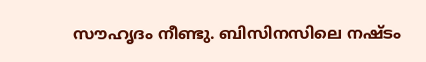സൗഹൃദം നീണ്ടു. ബിസിനസിലെ നഷ്ടം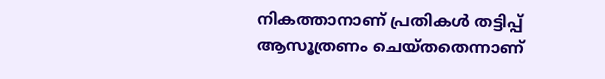നികത്താനാണ് പ്രതികള്‍ തട്ടിപ്പ് ആസൂത്രണം ചെയ്തതെന്നാണ്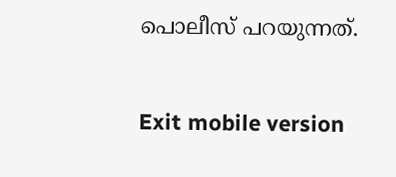പൊലീസ് പറയുന്നത്.

Exit mobile version